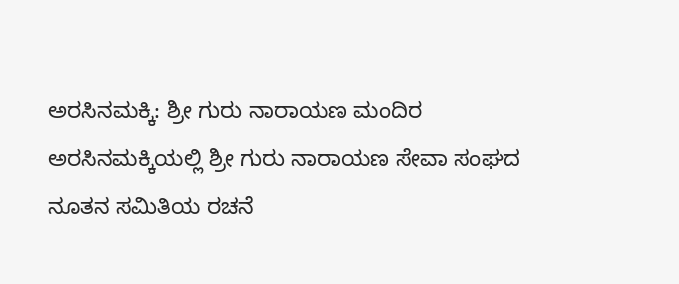ಅರಸಿನಮಕ್ಕಿ: ಶ್ರೀ ಗುರು ನಾರಾಯಣ ಮಂದಿರ ಅರಸಿನಮಕ್ಕಿಯಲ್ಲಿ ಶ್ರೀ ಗುರು ನಾರಾಯಣ ಸೇವಾ ಸಂಘದ ನೂತನ ಸಮಿತಿಯ ರಚನೆ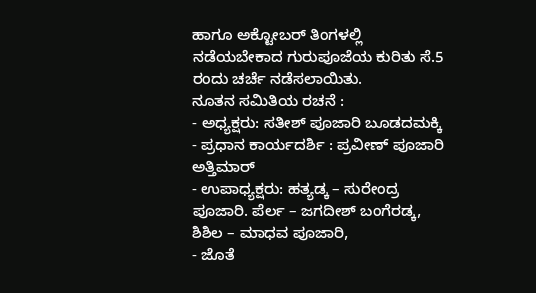ಹಾಗೂ ಅಕ್ಟೋಬರ್ ತಿಂಗಳಲ್ಲಿ ನಡೆಯಬೇಕಾದ ಗುರುಪೂಜೆಯ ಕುರಿತು ಸೆ.5 ರಂದು ಚರ್ಚೆ ನಡೆಸಲಾಯಿತು.
ನೂತನ ಸಮಿತಿಯ ರಚನೆ :
- ಅಧ್ಯಕ್ಷರು: ಸತೀಶ್ ಪೂಜಾರಿ ಬೂಡದಮಕ್ಕಿ
- ಪ್ರಧಾನ ಕಾರ್ಯದರ್ಶಿ : ಪ್ರವೀಣ್ ಪೂಜಾರಿ ಅತ್ತಿಮಾರ್
- ಉಪಾಧ್ಯಕ್ಷರು: ಹತ್ಯಡ್ಕ – ಸುರೇಂದ್ರ ಪೂಜಾರಿ. ಪೆರ್ಲ – ಜಗದೀಶ್ ಬಂಗೆರಡ್ಕ, ಶಿಶಿಲ – ಮಾಧವ ಪೂಜಾರಿ,
- ಜೊತೆ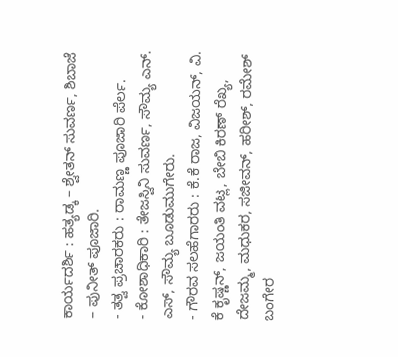ಕಾರ್ಯದರ್ಶಿ : ಹತ್ಯಡ್ಕ – ಶ್ವೇತನ್ ಸುವರ್ಣ, ಶಿಬಾಜೆ – ಪುನೀತ್ ಪೂಜಾರಿ.
- ತತ್ವ ಪ್ರಚಾರಕರು : ರಾಮಣ್ಣ ಪೂಜಾರಿ ಪೆರ್ಲ.
- ಕೋಶಾಧಿಕಾರಿ : ತೇಜಸ್ವಿನಿ ಸುವರ್ಣ, ಸೌಮ್ಯ ಎನ್. ಎಸ್, ಸೌಮ್ಯ ಬೂಡುಮುಗೇರು.
- ಗೌರವ ಸಲಹೆಗಾರರು : ಕೆ.ಕೆ ರಾಜ, ವಿಜಯನ್, ವಿ. ಕೆ ಕೃಷ್ಣನ್, ಜಯಂತಿ ವಟ್ಲ, ಬೇಬಿ ಕಿರಣ್ ರೆಖ್ಯ, ದೇಜಮ್ಮ, ಮಧುಕರ, ಸಜೀವನ್, ಹರೀಶ್, ರಮೇಶ್ ಬಂಗೇರ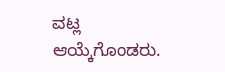ವಟ್ಲ ಆಯ್ಕೆಗೊಂಡರು.